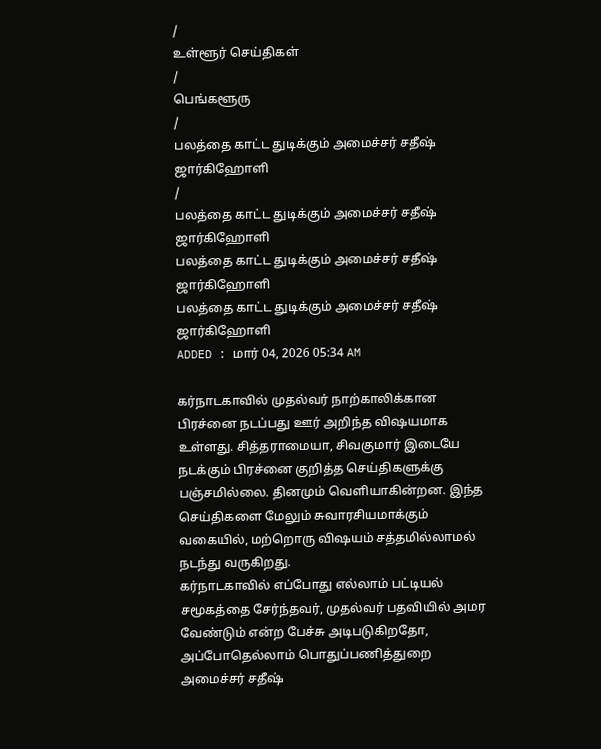/
உள்ளூர் செய்திகள்
/
பெங்களூரு
/
பலத்தை காட்ட துடிக்கும் அமைச்சர் சதீஷ் ஜார்கிஹோளி
/
பலத்தை காட்ட துடிக்கும் அமைச்சர் சதீஷ் ஜார்கிஹோளி
பலத்தை காட்ட துடிக்கும் அமைச்சர் சதீஷ் ஜார்கிஹோளி
பலத்தை காட்ட துடிக்கும் அமைச்சர் சதீஷ் ஜார்கிஹோளி
ADDED : மார் 04, 2026 05:34 AM

கர்நாடகாவில் முதல்வர் நாற்காலிக்கான பிரச்னை நடப்பது ஊர் அறிந்த விஷயமாக உள்ளது. சித்தராமையா, சிவகுமார் இடையே நடக்கும் பிரச்னை குறித்த செய்திகளுக்கு பஞ்சமில்லை. தினமும் வெளியாகின்றன. இந்த செய்திகளை மேலும் சுவாரசியமாக்கும் வகையில், மற்றொரு விஷயம் சத்தமில்லாமல் நடந்து வருகிறது.
கர்நாடகாவில் எப்போது எல்லாம் பட்டியல் சமூகத்தை சேர்ந்தவர், முதல்வர் பதவியில் அமர வேண்டும் என்ற பேச்சு அடிபடுகிறதோ, அப்போதெல்லாம் பொதுப்பணித்துறை அமைச்சர் சதீஷ்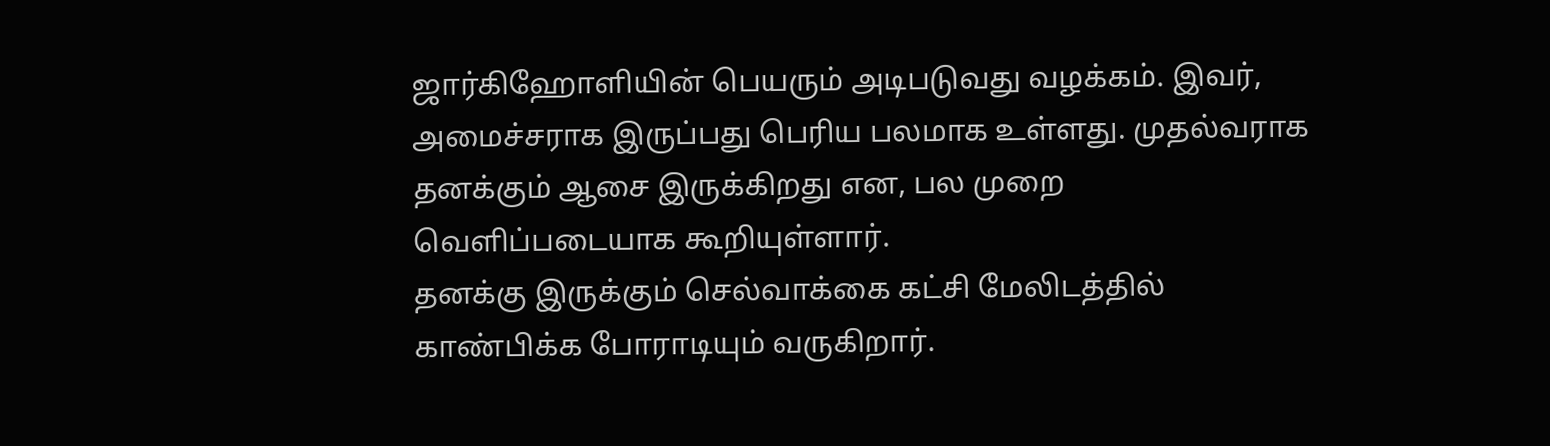ஜார்கிஹோளியின் பெயரும் அடிபடுவது வழக்கம். இவர், அமைச்சராக இருப்பது பெரிய பலமாக உள்ளது. முதல்வராக தனக்கும் ஆசை இருக்கிறது என, பல முறை வெளிப்படையாக கூறியுள்ளார்.
தனக்கு இருக்கும் செல்வாக்கை கட்சி மேலிடத்தில் காண்பிக்க போராடியும் வருகிறார்.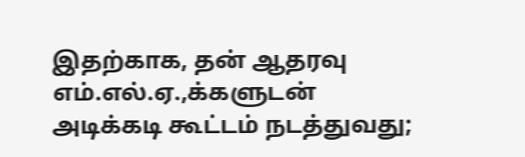இதற்காக, தன் ஆதரவு எம்.எல்.ஏ.,க்களுடன் அடிக்கடி கூட்டம் நடத்துவது;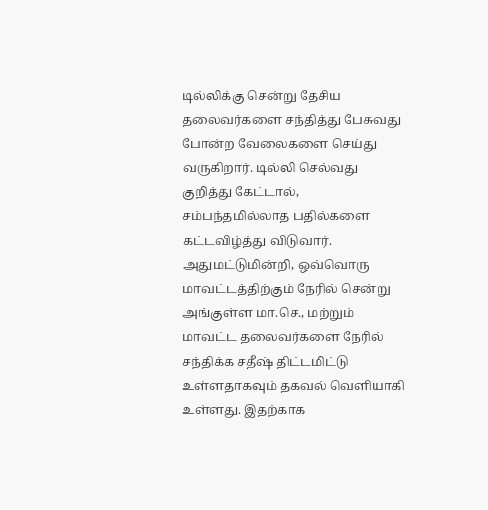டில்லிக்கு சென்று தேசிய தலைவர்களை சந்தித்து பேசுவது போன்ற வேலைகளை செய்து வருகிறார். டில்லி செல்வது குறித்து கேட்டால், சம்பந்தமில்லாத பதில்களை கட்டவிழ்த்து விடுவார். அதுமட்டுமின்றி, ஒவ்வொரு மாவட்டத்திற்கும் நேரில் சென்று அங்குள்ள மா.செ., மற்றும் மாவட்ட தலைவர்களை நேரில் சந்திக்க சதீஷ் திட்டமிட்டு உள்ளதாகவும் தகவல் வெளியாகி உள்ளது. இதற்காக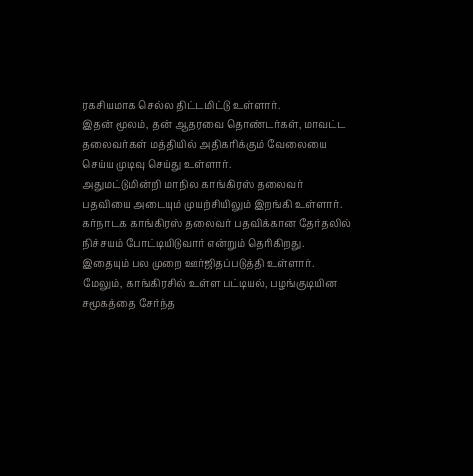ரகசியமாக செல்ல திட்டமிட்டு உள்ளார்.
இதன் மூலம், தன் ஆதரவை தொண்டர்கள், மாவட்ட தலைவர்கள் மத்தியில் அதிகரிக்கும் வேலையை செய்ய முடிவு செய்து உள்ளார்.
அதுமட்டுமின்றி மாநில காங்கிரஸ் தலைவர் பதவியை அடையும் முயற்சியிலும் இறங்கி உள்ளார். கர்நாடக காங்கிரஸ் தலைவர் பதவிக்கான தேர்தலில் நிச்சயம் போட்டியிடுவார் என்றும் தெரிகிறது. இதையும் பல முறை ஊர்ஜிதப்படுத்தி உள்ளார். மேலும், காங்கிரசில் உள்ள பட்டியல், பழங்குடியின சமூகத்தை சேர்ந்த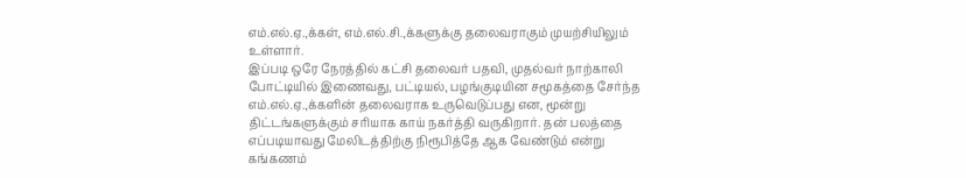எம்.எல்.ஏ.,க்கள், எம்.எல்.சி.,க்களுக்கு தலைவராகும் முயற்சியிலும் உள்ளார்.
இப்படி ஒரே நேரத்தில் கட்சி தலைவர் பதவி, முதல்வர் நாற்காலி போட்டியில் இணைவது, பட்டியல், பழங்குடியின சமூகத்தை சேர்ந்த எம்.எல்.ஏ.,க்களின் தலைவராக உருவெடுப்பது என, மூன்று திட்டங்களுக்கும் சரியாக காய் நகர்த்தி வருகிறார். தன் பலத்தை எப்படியாவது மேலிடத்திற்கு நிரூபித்தே ஆக வேண்டும் என்று கங்கணம்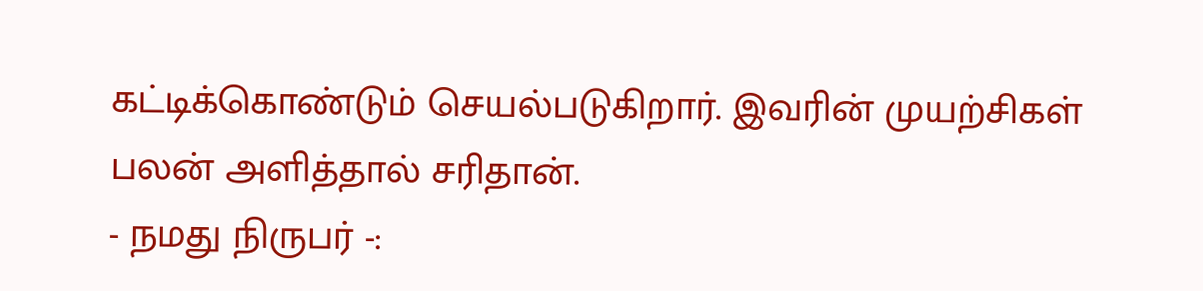கட்டிக்கொண்டும் செயல்படுகிறார். இவரின் முயற்சிகள் பலன் அளித்தால் சரிதான்.
- நமது நிருபர் -: